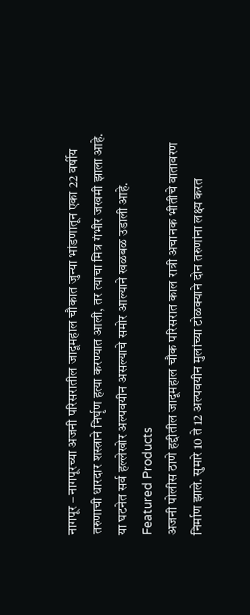नागपूर – नागपूरच्या अजनी परिसरातील जादूमहाल चौकात जुन्या भांडणातून एका 22 वर्षीय तरुणाची धारदार शस्त्राने निर्घृण हत्या करण्यात आली, तर त्याचा मित्र गंभीर जखमी झाला आहे. या घटनेत सर्व हल्लेखोर अल्पवयीन असल्याचे समोर आल्याने खळबळ उडाली आहे.
Featured Products
अजनी पोलीस ठाणे हद्दीतील जादूमहाल चौक परिसरात काल रात्री अचानक भीतीचे वातावरण निर्माण झाले. सुमारे 10 ते 12 अल्पवयीन मुलांच्या टोळक्याने दोन तरुणांना लक्ष्य करत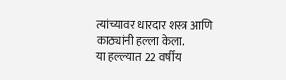त्यांच्यावर धारदार शस्त्र आणि काठ्यांनी हल्ला केला.
या हल्ल्यात 22 वर्षीय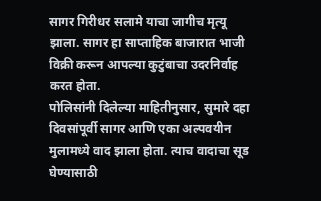सागर गिरीधर सलामे याचा जागीच मृत्यू झाला. सागर हा साप्ताहिक बाजारात भाजी विक्री करून आपल्या कुटुंबाचा उदरनिर्वाह करत होता.
पोलिसांनी दिलेल्या माहितीनुसार, सुमारे दहा दिवसांपूर्वी सागर आणि एका अल्पवयीन मुलामध्ये वाद झाला होता. त्याच वादाचा सूड घेण्यासाठी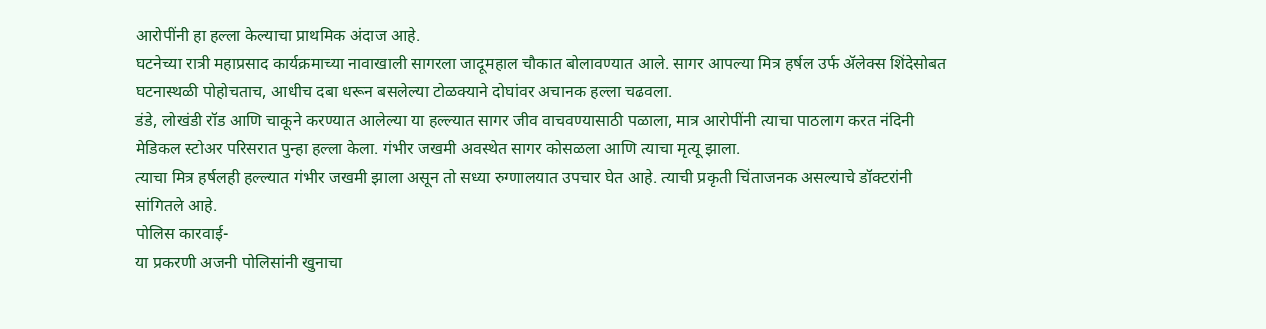आरोपींनी हा हल्ला केल्याचा प्राथमिक अंदाज आहे.
घटनेच्या रात्री महाप्रसाद कार्यक्रमाच्या नावाखाली सागरला जादूमहाल चौकात बोलावण्यात आले. सागर आपल्या मित्र हर्षल उर्फ ॲलेक्स शिंदेसोबत घटनास्थळी पोहोचताच, आधीच दबा धरून बसलेल्या टोळक्याने दोघांवर अचानक हल्ला चढवला.
डंडे, लोखंडी रॉड आणि चाकूने करण्यात आलेल्या या हल्ल्यात सागर जीव वाचवण्यासाठी पळाला, मात्र आरोपींनी त्याचा पाठलाग करत नंदिनी मेडिकल स्टोअर परिसरात पुन्हा हल्ला केला. गंभीर जखमी अवस्थेत सागर कोसळला आणि त्याचा मृत्यू झाला.
त्याचा मित्र हर्षलही हल्ल्यात गंभीर जखमी झाला असून तो सध्या रुग्णालयात उपचार घेत आहे. त्याची प्रकृती चिंताजनक असल्याचे डॉक्टरांनी सांगितले आहे.
पोलिस कारवाई-
या प्रकरणी अजनी पोलिसांनी खुनाचा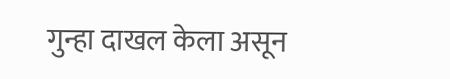गुन्हा दाखल केला असून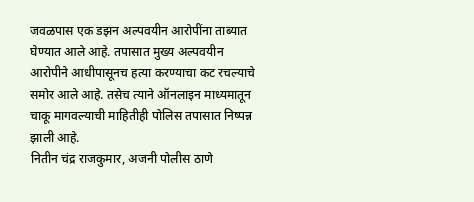जवळपास एक डझन अल्पवयीन आरोपींना ताब्यात घेण्यात आले आहे. तपासात मुख्य अल्पवयीन आरोपीने आधीपासूनच हत्या करण्याचा कट रचल्याचे समोर आले आहे. तसेच त्याने ऑनलाइन माध्यमातून चाकू मागवल्याची माहितीही पोलिस तपासात निष्पन्न झाली आहे.
नितीन चंद्र राजकुमार, अजनी पोलीस ठाणे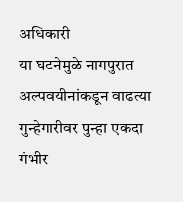अधिकारी
या घटनेमुळे नागपुरात अल्पवयीनांकडून वाढत्या गुन्हेगारीवर पुन्हा एकदा गंभीर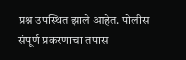प्रश्न उपस्थित झाले आहेत. पोलीस संपूर्ण प्रकरणाचा तपास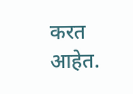करत आहेत.